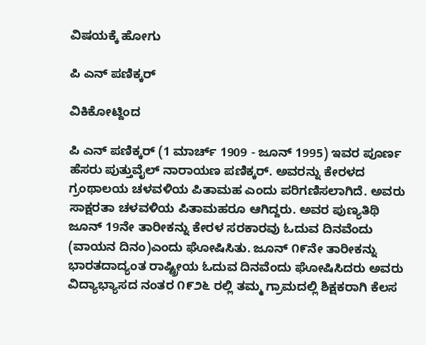ವಿಷಯಕ್ಕೆ ಹೋಗು

ಪಿ ಎನ್ ಪಣಿಕ್ಕರ್

ವಿಕಿಕೋಟ್ದಿಂದ

ಪಿ ಎನ್ ಪಣಿಕ್ಕರ್ (1 ಮಾರ್ಚ್ 1909 - ಜೂನ್ 1995) ಇವರ ಪೂರ್ಣ ಹೆಸರು ಪುತ್ತುವೈಲ್ ನಾರಾಯಣ ಪಣಿಕ್ಕರ್. ಅವರನ್ನು ಕೇರಳದ ಗ್ರಂಥಾಲಯ ಚಳವಳಿಯ ಪಿತಾಮಹ ಎಂದು ಪರಿಗಣಿಸಲಾಗಿದೆ. ಅವರು ಸಾಕ್ಷರತಾ ಚಳವಳಿಯ ಪಿತಾಮಹರೂ ಆಗಿದ್ದರು. ಅವರ ಪುಣ್ಯತಿಥಿ ಜೂನ್ 19ನೇ ತಾರೀಕನ್ನು ಕೇರಳ ಸರಕಾರವು ಓದುವ ದಿನವೆಂದು (ವಾಯನ ದಿನಂ)ಎಂದು ಘೋಷಿಸಿತು. ಜೂನ್ ೧೯ನೇ ತಾರೀಕನ್ನು ಭಾರತದಾದ್ಯಂತ ರಾಷ್ಟ್ರೀಯ ಓದುವ ದಿನವೆಂದು ಘೋಷಿಸಿದರು ಅವರು ವಿದ್ಯಾಭ್ಯಾಸದ ನಂತರ ೧೯೨೬ ರಲ್ಲಿ ತಮ್ಮ ಗ್ರಾಮದಲ್ಲಿ ಶಿಕ್ಷಕರಾಗಿ ಕೆಲಸ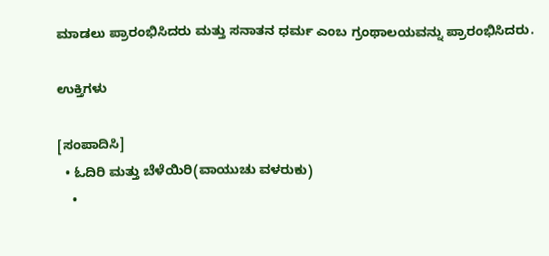ಮಾಡಲು ಪ್ರಾರಂಭಿಸಿದರು ಮತ್ತು ಸನಾತನ ಧರ್ಮ ಎಂಬ ಗ್ರಂಥಾಲಯವನ್ನು ಪ್ರಾರಂಭಿಸಿದರು.

ಉಕ್ತಿಗಳು

[ಸಂಪಾದಿಸಿ]
  • ಓದಿರಿ ಮತ್ತು ಬೆಳೆಯಿರಿ(ವಾಯುಚು ವಳರುಕು)
    •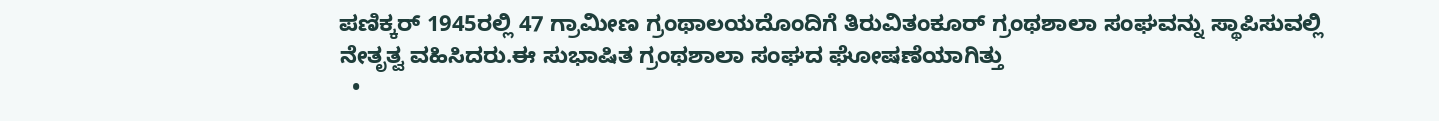ಪಣಿಕ್ಕರ್ 1945ರಲ್ಲಿ 47 ಗ್ರಾಮೀಣ ಗ್ರಂಥಾಲಯದೊಂದಿಗೆ ತಿರುವಿತಂಕೂರ್ ಗ್ರಂಥಶಾಲಾ ಸಂಘವನ್ನು ಸ್ಥಾಪಿಸುವಲ್ಲಿ ನೇತೃತ್ವ ವಹಿಸಿದರು.ಈ ಸುಭಾಷಿತ ಗ್ರಂಥಶಾಲಾ ಸಂಘದ ಘೋಷಣೆಯಾಗಿತ್ತು
  •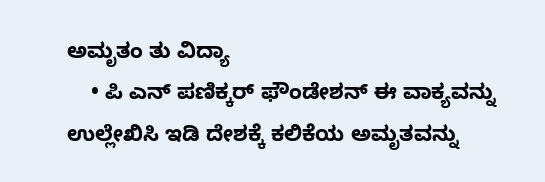ಅಮೃತಂ ತು ವಿದ್ಯಾ
    • ಪಿ ಎನ್ ಪಣಿಕ್ಕರ್ ಫೌಂಡೇಶನ್ ಈ ವಾಕ್ಯವನ್ನು ಉಲ್ಲೇಖಿಸಿ ಇಡಿ ದೇಶಕ್ಕೆ ಕಲಿಕೆಯ ಅಮೃತವನ್ನು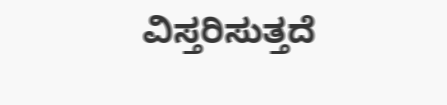ವಿಸ್ತರಿಸುತ್ತದೆ